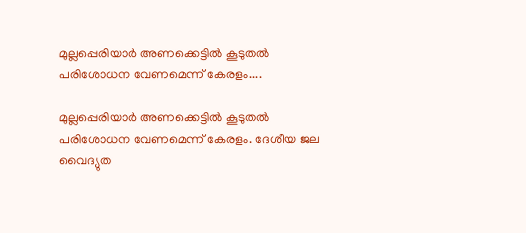മുല്ലപ്പെരിയാർ അണക്കെട്ടിൽ കൂടുതൽ പരിശോധന വേണമെന്ന് കേരളം....

മുല്ലപ്പെരിയാർ അണക്കെട്ടിൽ കൂടുതൽ പരിശോധന വേണമെന്ന് കേരളം. ദേശീയ ജല വൈദ്യുത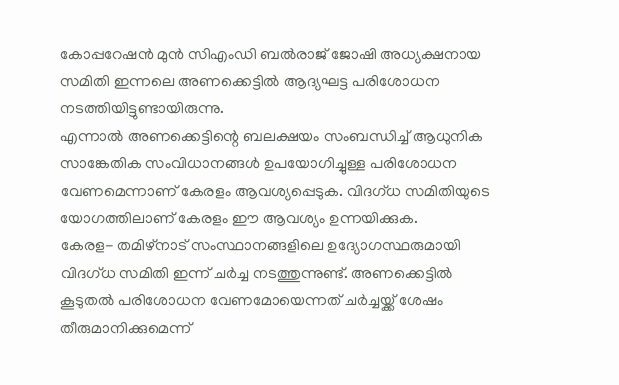കോപ്പറേഷൻ മുൻ സിഎംഡി ബൽരാജ് ജോഷി അധ്യക്ഷനായ സമിതി ഇന്നലെ അണക്കെട്ടിൽ ആദ്യഘട്ട പരിശോധന നടത്തിയിട്ടുണ്ടായിരുന്നു.
എന്നാൽ അണക്കെട്ടിന്റെ ബലക്ഷയം സംബന്ധിച്ച് ആധുനിക സാങ്കേതിക സംവിധാനങ്ങൾ ഉപയോഗിച്ചുള്ള പരിശോധന വേണമെന്നാണ് കേരളം ആവശ്യപ്പെടുക. വിദഗ്ധ സമിതിയുടെ യോഗത്തിലാണ് കേരളം ഈ ആവശ്യം ഉന്നയിക്കുക.
കേരള- തമിഴ്നാട് സംസ്ഥാനങ്ങളിലെ ഉദ്യോഗസ്ഥരുമായി വിദഗ്ധ സമിതി ഇന്ന് ചർച്ച നടത്തുന്നുണ്ട്. അണക്കെട്ടിൽ കൂടുതൽ പരിശോധന വേണമോയെന്നത് ചർച്ചയ്ക്ക് ശേഷം തീരുമാനിക്കുമെന്ന്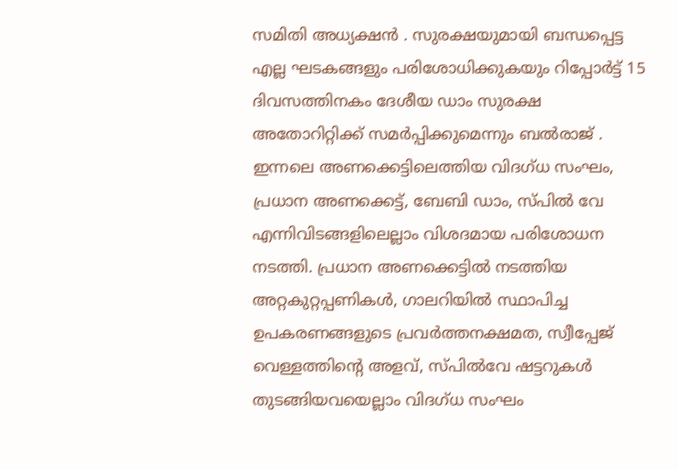സമിതി അധ്യക്ഷൻ . സുരക്ഷയുമായി ബന്ധപ്പെട്ട എല്ല ഘടകങ്ങളും പരിശോധിക്കുകയും റിപ്പോർട്ട് 15 ദിവസത്തിനകം ദേശീയ ഡാം സുരക്ഷ അതോറിറ്റിക്ക് സമർപ്പിക്കുമെന്നും ബൽരാജ് .
ഇന്നലെ അണക്കെട്ടിലെത്തിയ വിദഗ്ധ സംഘം, പ്രധാന അണക്കെട്ട്, ബേബി ഡാം, സ്പിൽ വേ എന്നിവിടങ്ങളിലെല്ലാം വിശദമായ പരിശോധന നടത്തി. പ്രധാന അണക്കെട്ടിൽ നടത്തിയ അറ്റകുറ്റപ്പണികൾ, ഗാലറിയിൽ സ്ഥാപിച്ച ഉപകരണങ്ങളുടെ പ്രവർത്തനക്ഷമത, സ്വീപ്പേജ് വെള്ളത്തിന്റെ അളവ്, സ്പിൽവേ ഷട്ടറുകൾ തുടങ്ങിയവയെല്ലാം വിദഗ്ധ സംഘം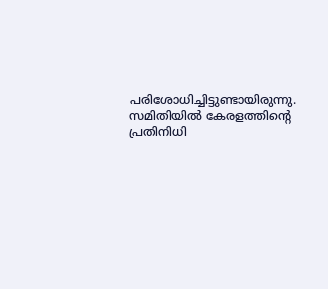പരിശോധിച്ചിട്ടുണ്ടായിരുന്നു. സമിതിയിൽ കേരളത്തിന്റെ പ്രതിനിധി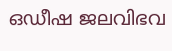ഒഡീഷ ജലവിഭവ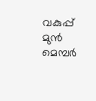വകുപ്പ് മുൻ മെമ്പർ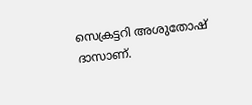സെക്രട്ടറി അശുതോഷ് ദാസാണ്.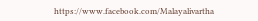https://www.facebook.com/Malayalivartha